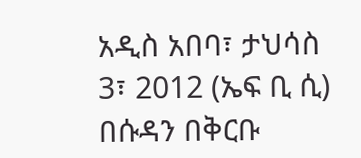አዲስ አበባ፣ ታህሳስ 3፣ 2012 (ኤፍ ቢ ሲ) በሱዳን በቅርቡ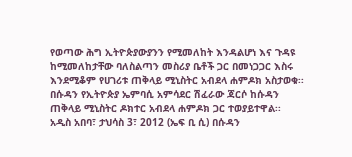የወጣው ሕግ ኢትዮጵያውያንን የሚመለከት እንዳልሆነ እና ጉዳዩ ከሚመለከታቸው ባለስልጣን መስሪያ ቤቶች ጋር በመነጋጋር እስሩ እንደሚቆም የሀገሪቱ ጠቅላይ ሚኒስትር አብደላ ሐምዶክ አስታወቁ፡፡
በሱዳን የኢትዮጵያ ኤምባሲ አምሳደር ሽፈራው ጃርሶ ከሱዳን ጠቅላይ ሚኒስትር ዶክተር አብደላ ሐምዶክ ጋር ተወያይተዋል፡፡
አዲስ አበባ፣ ታህሳስ 3፣ 2012 (ኤፍ ቢ ሲ) በሱዳን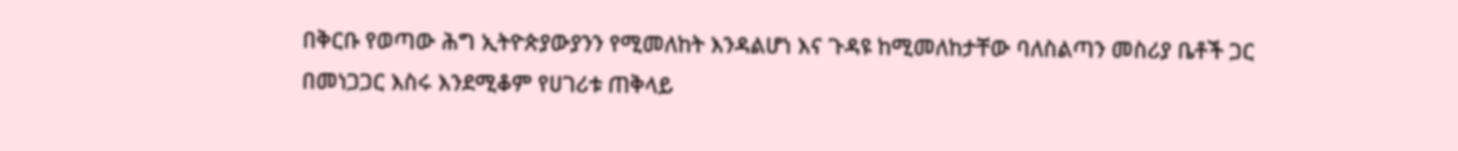በቅርቡ የወጣው ሕግ ኢትዮጵያውያንን የሚመለከት እንዳልሆነ እና ጉዳዩ ከሚመለከታቸው ባለስልጣን መስሪያ ቤቶች ጋር በመነጋጋር እስሩ እንደሚቆም የሀገሪቱ ጠቅላይ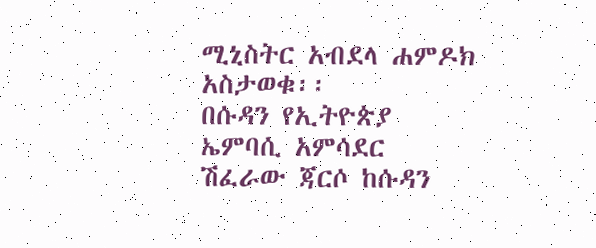ሚኒስትር አብደላ ሐምዶክ አስታወቁ፡፡
በሱዳን የኢትዮጵያ ኤምባሲ አምሳደር ሽፈራው ጃርሶ ከሱዳን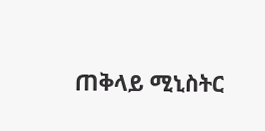ጠቅላይ ሚኒስትር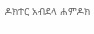ዶክተር አብደላ ሐምዶክ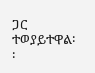ጋር ተወያይተዋል፡፡